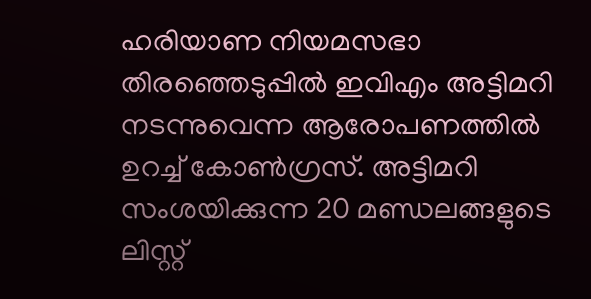ഹരിയാണ നിയമസഭാ തിരഞ്ഞെടുപ്പില്‍ ഇവിഎം അട്ടിമറി നടന്നുവെന്ന ആരോപണത്തില്‍ ഉറച്ച്‌ കോണ്‍ഗ്രസ്. അട്ടിമറി സംശയിക്കുന്ന 20 മണ്ഡലങ്ങളുടെ ലിസ്റ്റ്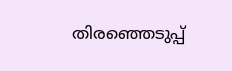തിരഞ്ഞെടുപ്പ്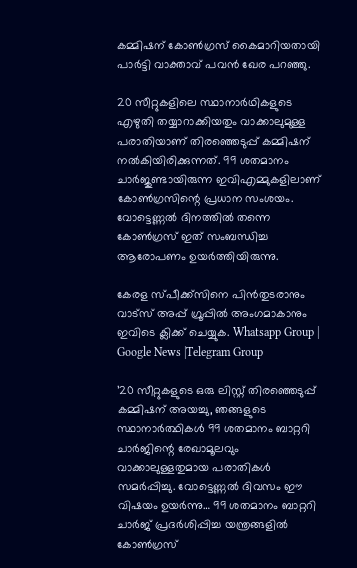കമ്മിഷന് കോണ്‍ഗ്രസ് കൈമാറിയതായി പാർട്ടി വാക്താവ് പവൻ ഖേര പറഞ്ഞു.

20 സീറ്റുകളിലെ സ്ഥാനാർഥികളുടെ എഴുതി തയ്യാറാക്കിയതും വാക്കാലുമുള്ള പരാതിയാണ് തിരഞ്ഞെടുപ്പ് കമ്മിഷന് നല്‍കിയിരിക്കുന്നത്. 99 ശതമാനം ചാർജുണ്ടായിരുന്ന ഇവിഎമ്മുകളിലാണ് കോണ്‍ഗ്രസിന്റെ പ്രധാന സംശയം. വോട്ടെണ്ണല്‍ ദിനത്തില്‍ തന്നെ കോണ്‍ഗ്രസ് ഇത് സംബന്ധിച്ച ആരോപണം ഉയർത്തിയിരുന്നു.

കേരള സ്പീക്ക്സിനെ പിൻതുടരാനും വാട്സ് അപ്പ് ഗ്രൂപ്പിൽ അംഗമാകാനും ഇവിടെ ക്ലിക്ക് ചെയ്യുക. Whatsapp Group | Google News |Telegram Group

’20 സീറ്റുകളുടെ ഒരു ലിസ്റ്റ് തിരഞ്ഞെടുപ്പ് കമ്മിഷന് അയച്ചു, ഞങ്ങളുടെ സ്ഥാനാർത്ഥികള്‍ 99 ശതമാനം ബാറ്ററി ചാർജിന്റെ രേഖാമൂലവും വാക്കാലുള്ളതുമായ പരാതികള്‍ സമർപ്പിച്ചു. വോട്ടെണ്ണല്‍ ദിവസം ഈ വിഷയം ഉയർന്നു… 99 ശതമാനം ബാറ്ററി ചാർജ് പ്രദർശിപ്പിച്ച യന്ത്രങ്ങളില്‍ കോണ്‍ഗ്രസ്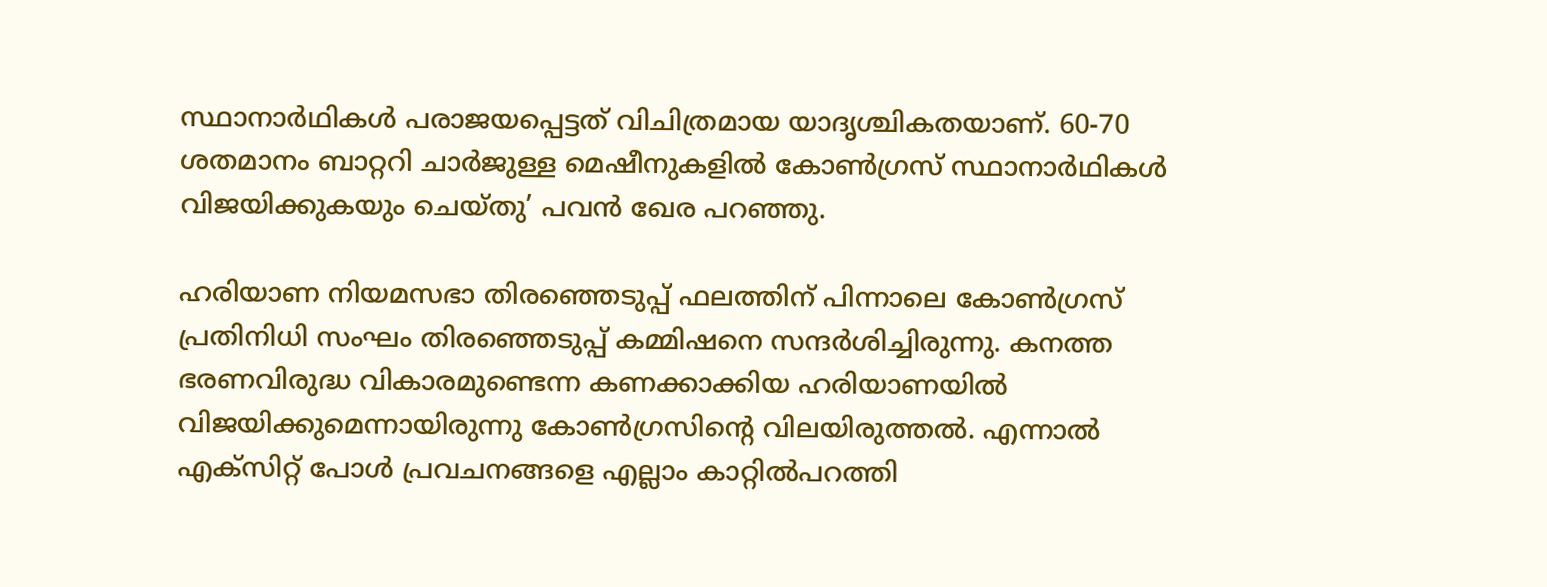സ്ഥാനാർഥികള്‍ പരാജയപ്പെട്ടത് വിചിത്രമായ യാദൃശ്ചികതയാണ്. 60-70 ശതമാനം ബാറ്ററി ചാർജുള്ള മെഷീനുകളില്‍ കോണ്‍ഗ്രസ് സ്ഥാനാർഥികള്‍ വിജയിക്കുകയും ചെയ്തു’ പവൻ ഖേര പറഞ്ഞു.

ഹരിയാണ നിയമസഭാ തിരഞ്ഞെടുപ്പ് ഫലത്തിന് പിന്നാലെ കോണ്‍ഗ്രസ് പ്രതിനിധി സംഘം തിരഞ്ഞെടുപ്പ് കമ്മിഷനെ സന്ദർശിച്ചിരുന്നു. കനത്ത ഭരണവിരുദ്ധ വികാരമുണ്ടെന്ന കണക്കാക്കിയ ഹരിയാണയില്‍ വിജയിക്കുമെന്നായിരുന്നു കോണ്‍ഗ്രസിന്റെ വിലയിരുത്തല്‍. എന്നാല്‍ എക്സിറ്റ് പോള്‍ പ്രവചനങ്ങളെ എല്ലാം കാറ്റില്‍പറത്തി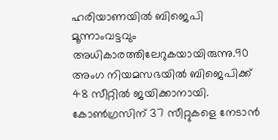ഹരിയാണയില്‍ ബിജെപി മൂന്നാംവട്ടവും അധികാരത്തിലേറുകയായിരുന്നു.90 അംഗ നിയമസഭയില്‍ ബിജെപിക്ക് 48 സീറ്റില്‍ ജയിക്കാനായി. കോണ്‍ഗ്രസിന് 37 സീറ്റുകളെ നേടാൻ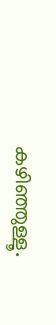കഴിഞ്ഞുള്ളൂ.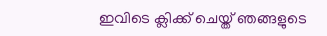ഇവിടെ ക്ലിക്ക് ചെയ്ത് ഞങ്ങളുടെ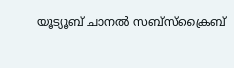യൂട്യൂബ് ചാനൽ സബ്സ്ക്രൈബ്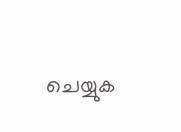ചെയ്യുക